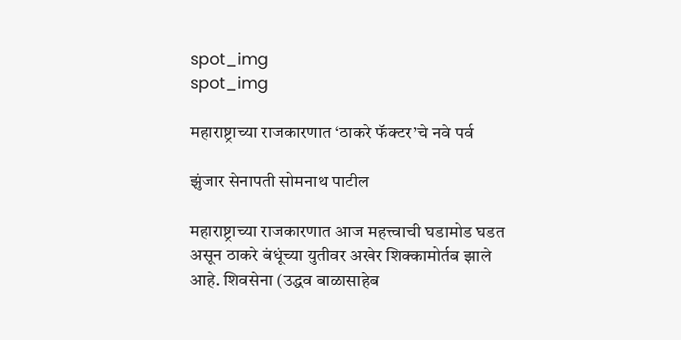spot_img
spot_img

महाराष्ट्राच्या राजकारणात ‘ठाकरे फॅक्टर’चे नवे पर्व

झुंजार सेनापती सोमनाथ पाटील

महाराष्ट्राच्या राजकारणात आज महत्त्वाची घडामोड घडत असून ठाकरे बंधूंच्या युतीवर अखेर शिक्कामोर्तब झाले आहे. शिवसेना (उद्धव बाळासाहेब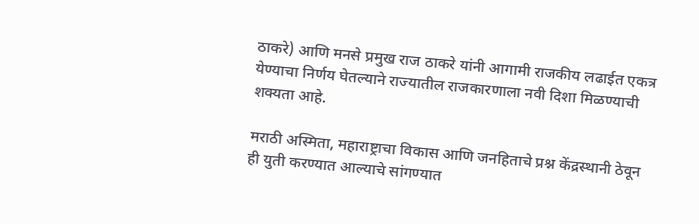ठाकरे) आणि मनसे प्रमुख राज ठाकरे यांनी आगामी राजकीय लढाईत एकत्र येण्याचा निर्णय घेतल्याने राज्यातील राजकारणाला नवी दिशा मिळण्याची शक्यता आहे.

मराठी अस्मिता, महाराष्ट्राचा विकास आणि जनहिताचे प्रश्न केंद्रस्थानी ठेवून ही युती करण्यात आल्याचे सांगण्यात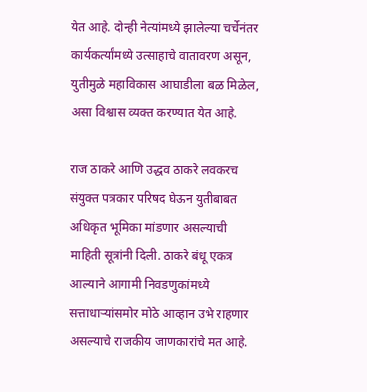येत आहे. दोन्ही नेत्यांमध्ये झालेल्या चर्चेनंतर कार्यकर्त्यांमध्ये उत्साहाचे वातावरण असून, युतीमुळे महाविकास आघाडीला बळ मिळेल, असा विश्वास व्यक्त करण्यात येत आहे.

राज ठाकरे आणि उद्धव ठाकरे लवकरच संयुक्त पत्रकार परिषद घेऊन युतीबाबत अधिकृत भूमिका मांडणार असल्याची माहिती सूत्रांनी दिली. ठाकरे बंधू एकत्र आल्याने आगामी निवडणुकांमध्ये सत्ताधाऱ्यांसमोर मोठे आव्हान उभे राहणार असल्याचे राजकीय जाणकारांचे मत आहे.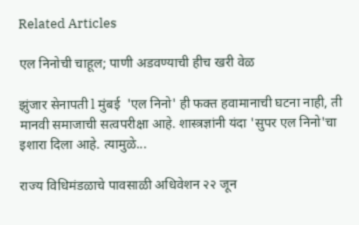Related Articles

एल निनोची चाहूल; पाणी अडवण्याची हीच खरी वेळ

झुंजार सेनापती l मुंबई  'एल निनो' ही फक्त हवामानाची घटना नाही, ती मानवी समाजाची सत्वपरीक्षा आहे. शास्त्रज्ञांनी यंदा 'सुपर एल निनो'चा इशारा दिला आहे. त्यामुळे...

राज्य विधिमंडळाचे पावसाळी अधिवेशन २२ जून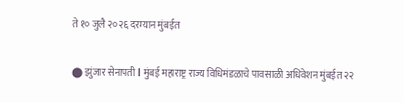ते १० जुलै २०२६ दरम्यान मुंबईत

⬤ झुंजार सेनापती l मुंबई महाराष्ट्र राज्य विधिमंडळाचे पावसाळी अधिवेशन मुंबईत २२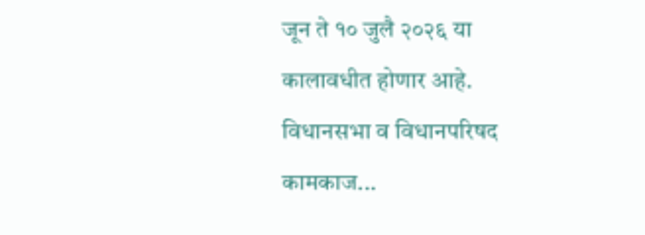जून ते १० जुलै २०२६ या कालावधीत होणार आहे. विधानसभा व विधानपरिषद कामकाज...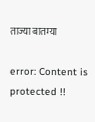ताज्या बातम्या

error: Content is protected !!